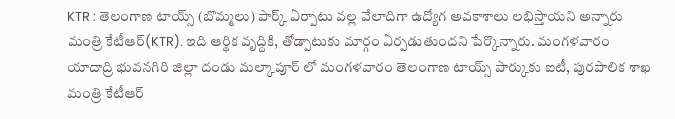KTR : తెలంగాణ టాయ్స్ (బొమ్మలు) పార్క్ ఏర్పాటు వల్ల వేలాదిగా ఉద్యోగ అవకాశాలు లభిస్తాయని అన్నారు మంత్రి కేటీఆర్(KTR). ఇది ఆర్థిక వృద్దికి, తోడ్పాటుకు మార్గం ఏర్పడుతుందని పేర్కొన్నారు. మంగళవారం యాదాద్రి భువనగిరి జిల్లా దండు మల్కాపూర్ లో మంగళవారం తెలంగాణ టాయ్స్ పార్కుకు ఐటీ, పురపాలిక శాఖ మంత్రి కేటీఆర్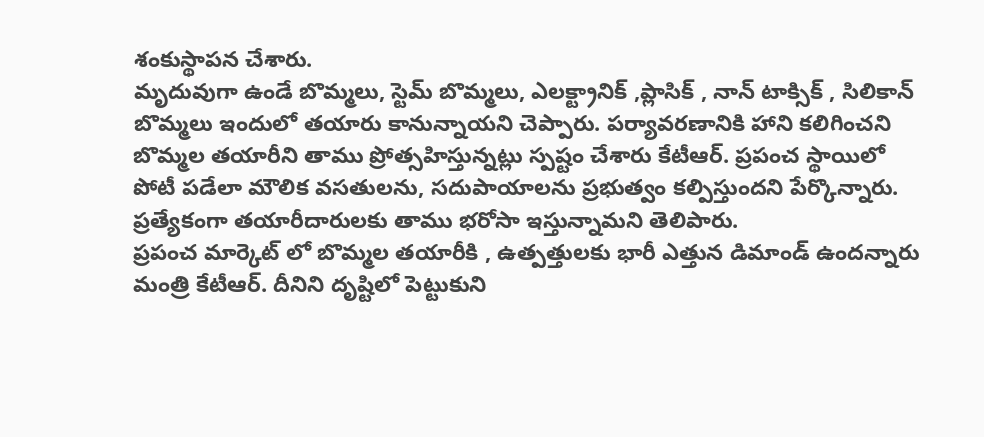శంకుస్థాపన చేశారు.
మృదువుగా ఉండే బొమ్మలు, స్టెమ్ బొమ్మలు, ఎలక్ట్రానిక్ ,ప్లాసిక్ , నాన్ టాక్సిక్ , సిలికాన్ బొమ్మలు ఇందులో తయారు కానున్నాయని చెప్పారు. పర్యావరణానికి హాని కలిగించని బొమ్మల తయారీని తాము ప్రోత్సహిస్తున్నట్లు స్పష్టం చేశారు కేటీఆర్. ప్రపంచ స్థాయిలో పోటీ పడేలా మౌలిక వసతులను, సదుపాయాలను ప్రభుత్వం కల్పిస్తుందని పేర్కొన్నారు. ప్రత్యేకంగా తయారీదారులకు తాము భరోసా ఇస్తున్నామని తెలిపారు.
ప్రపంచ మార్కెట్ లో బొమ్మల తయారీకి , ఉత్పత్తులకు భారీ ఎత్తున డిమాండ్ ఉందన్నారు మంత్రి కేటీఆర్. దీనిని దృష్టిలో పెట్టుకుని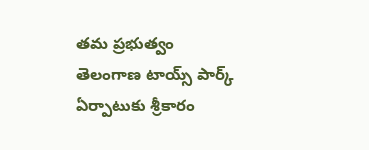తమ ప్రభుత్వం తెలంగాణ టాయ్స్ పార్క్ ఏర్పాటుకు శ్రీకారం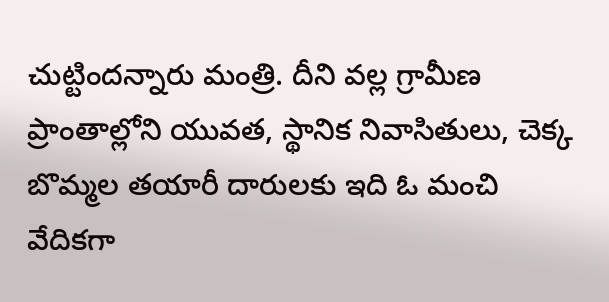చుట్టిందన్నారు మంత్రి. దీని వల్ల గ్రామీణ ప్రాంతాల్లోని యువత, స్థానిక నివాసితులు, చెక్క బొమ్మల తయారీ దారులకు ఇది ఓ మంచి వేదికగా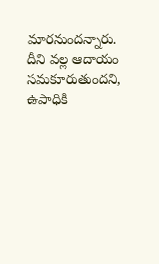మారనుందన్నారు. దీని వల్ల ఆదాయం సమకూరుతుందని, ఉపాధికి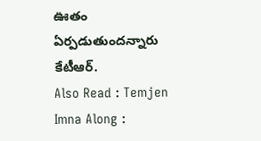ఊతం ఏర్పడుతుందన్నారు కేటీఆర్.
Also Read : Temjen Imna Along :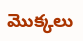మొక్కలు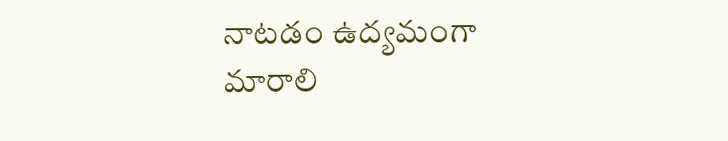నాటడం ఉద్యమంగా మారాలి